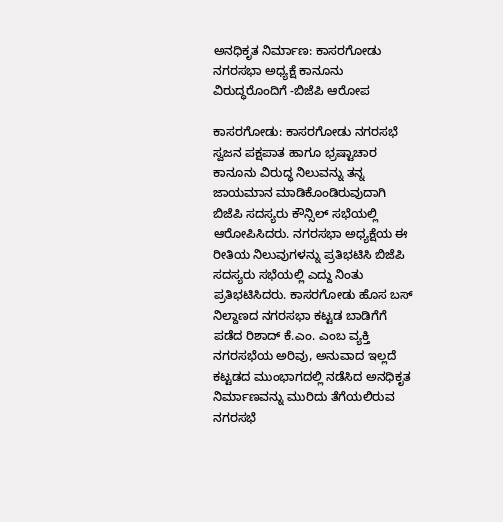ಅನಧಿಕೃತ ನಿರ್ಮಾಣ: ಕಾಸರಗೋಡು ನಗರಸಭಾ ಅಧ್ಯಕ್ಷೆ ಕಾನೂನು ವಿರುದ್ಧರೊಂದಿಗೆ -ಬಿಜೆಪಿ ಆರೋಪ

ಕಾಸರಗೋಡು: ಕಾಸರಗೋಡು ನಗರಸಭೆ ಸ್ವಜನ ಪಕ್ಷಪಾತ ಹಾಗೂ ಭ್ರಷ್ಟಾಚಾರ ಕಾನೂನು ವಿರುದ್ಧ ನಿಲುವನ್ನು ತನ್ನ ಜಾಯಮಾನ ಮಾಡಿಕೊಂಡಿರುವುದಾಗಿ ಬಿಜೆಪಿ ಸದಸ್ಯರು ಕೌನ್ಸಿಲ್ ಸಭೆಯಲ್ಲಿ ಆರೋಪಿಸಿದರು. ನಗರಸಭಾ ಅಧ್ಯಕ್ಷೆಯ ಈ ರೀತಿಯ ನಿಲುವುಗಳನ್ನು ಪ್ರತಿಭಟಿಸಿ ಬಿಜೆಪಿ ಸದಸ್ಯರು ಸಭೆಯಲ್ಲಿ ಎದ್ದು ನಿಂತು ಪ್ರತಿಭಟಿಸಿದರು. ಕಾಸರಗೋಡು ಹೊಸ ಬಸ್ ನಿಲ್ದಾಣದ ನಗರಸಭಾ ಕಟ್ಟಡ ಬಾಡಿಗೆಗೆ ಪಡೆದ ರಿಶಾದ್ ಕೆ.ಎಂ. ಎಂಬ ವ್ಯಕ್ತಿ ನಗರಸಭೆಯ ಅರಿವು, ಅನುವಾದ ಇಲ್ಲದೆ ಕಟ್ಟಡದ ಮುಂಭಾಗದಲ್ಲಿ ನಡೆಸಿದ ಅನಧಿಕೃತ ನಿರ್ಮಾಣವನ್ನು ಮುರಿದು ತೆಗೆಯಲಿರುವ ನಗರಸಭೆ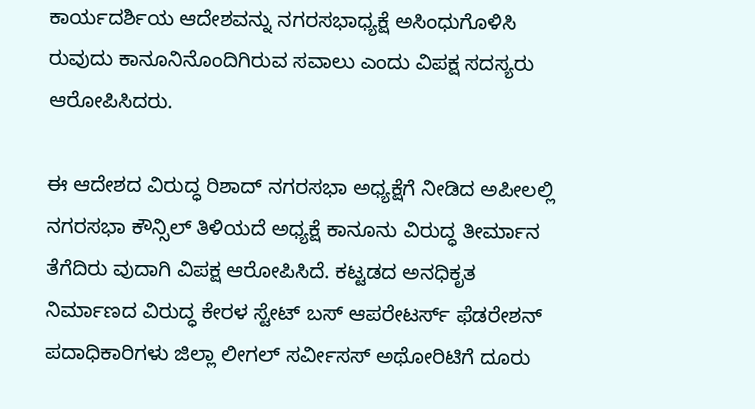ಕಾರ್ಯದರ್ಶಿಯ ಆದೇಶವನ್ನು ನಗರಸಭಾಧ್ಯಕ್ಷೆ ಅಸಿಂಧುಗೊಳಿಸಿ ರುವುದು ಕಾನೂನಿನೊಂದಿಗಿರುವ ಸವಾಲು ಎಂದು ವಿಪಕ್ಷ ಸದಸ್ಯರು ಆರೋಪಿಸಿದರು.

ಈ ಆದೇಶದ ವಿರುದ್ಧ ರಿಶಾದ್ ನಗರಸಭಾ ಅಧ್ಯಕ್ಷೆಗೆ ನೀಡಿದ ಅಪೀಲಲ್ಲಿ ನಗರಸಭಾ ಕೌನ್ಸಿಲ್ ತಿಳಿಯದೆ ಅಧ್ಯಕ್ಷೆ ಕಾನೂನು ವಿರುದ್ಧ ತೀರ್ಮಾನ ತೆಗೆದಿರು ವುದಾಗಿ ವಿಪಕ್ಷ ಆರೋಪಿಸಿದೆ. ಕಟ್ಟಡದ ಅನಧಿಕೃತ ನಿರ್ಮಾಣದ ವಿರುದ್ಧ ಕೇರಳ ಸ್ಟೇಟ್ ಬಸ್ ಆಪರೇಟರ್ಸ್ ಫೆಡರೇಶನ್ ಪದಾಧಿಕಾರಿಗಳು ಜಿಲ್ಲಾ ಲೀಗಲ್ ಸರ್ವೀಸಸ್ ಅಥೋರಿಟಿಗೆ ದೂರು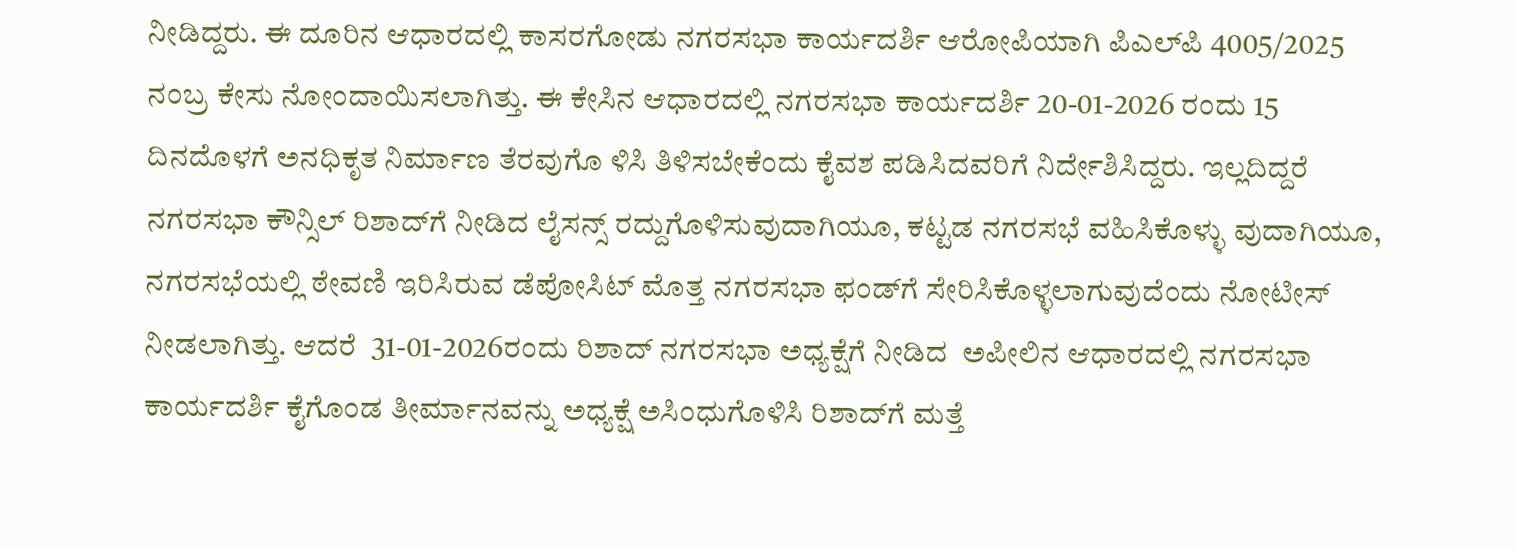ನೀಡಿದ್ದರು. ಈ ದೂರಿನ ಆಧಾರದಲ್ಲಿ ಕಾಸರಗೋಡು ನಗರಸಭಾ ಕಾರ್ಯದರ್ಶಿ ಆರೋಪಿಯಾಗಿ ಪಿಎಲ್‌ಪಿ 4005/2025 ನಂಬ್ರ ಕೇಸು ನೋಂದಾಯಿಸಲಾಗಿತ್ತು. ಈ ಕೇಸಿನ ಆಧಾರದಲ್ಲಿ ನಗರಸಭಾ ಕಾರ್ಯದರ್ಶಿ 20-01-2026 ರಂದು 15 ದಿನದೊಳಗೆ ಅನಧಿಕೃತ ನಿರ್ಮಾಣ ತೆರವುಗೊ ಳಿಸಿ ತಿಳಿಸಬೇಕೆಂದು ಕೈವಶ ಪಡಿಸಿದವರಿಗೆ ನಿರ್ದೇಶಿಸಿದ್ದರು. ಇಲ್ಲದಿದ್ದರೆ ನಗರಸಭಾ ಕೌನ್ಸಿಲ್ ರಿಶಾದ್‌ಗೆ ನೀಡಿದ ಲೈಸನ್ಸ್ ರದ್ದುಗೊಳಿಸುವುದಾಗಿಯೂ, ಕಟ್ಟಡ ನಗರಸಭೆ ವಹಿಸಿಕೊಳ್ಳು ವುದಾಗಿಯೂ, ನಗರಸಭೆಯಲ್ಲಿ ಠೇವಣಿ ಇರಿಸಿರುವ ಡೆಪೋಸಿಟ್ ಮೊತ್ತ ನಗರಸಭಾ ಫಂಡ್‌ಗೆ ಸೇರಿಸಿಕೊಳ್ಳಲಾಗುವುದೆಂದು ನೋಟೀಸ್ ನೀಡಲಾಗಿತ್ತು. ಆದರೆ  31-01-2026ರಂದು ರಿಶಾದ್ ನಗರಸಭಾ ಅಧ್ಯಕ್ಷೆಗೆ ನೀಡಿದ  ಅಪೀಲಿನ ಆಧಾರದಲ್ಲಿ ನಗರಸಭಾ ಕಾರ್ಯದರ್ಶಿ ಕೈಗೊಂಡ ತೀರ್ಮಾನವನ್ನು ಅಧ್ಯಕ್ಷೆ ಅಸಿಂಧುಗೊಳಿಸಿ ರಿಶಾದ್‌ಗೆ ಮತ್ತೆ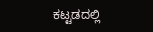ಕಟ್ಟಡದಲ್ಲಿ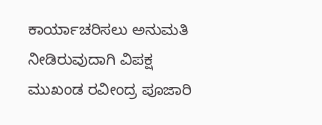ಕಾರ್ಯಾಚರಿಸಲು ಅನುಮತಿ ನೀಡಿರುವುದಾಗಿ ವಿಪಕ್ಷ ಮುಖಂಡ ರವೀಂದ್ರ ಪೂಜಾರಿ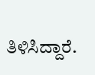ತಿಳಿಸಿದ್ದಾರೆ.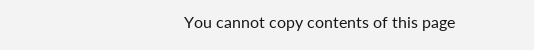You cannot copy contents of this page